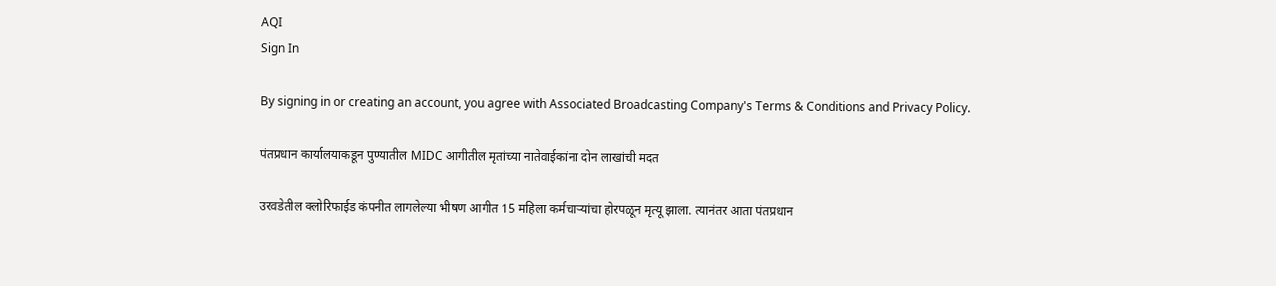AQI
Sign In

By signing in or creating an account, you agree with Associated Broadcasting Company's Terms & Conditions and Privacy Policy.

पंतप्रधान कार्यालयाकडून पुण्यातील MIDC आगीतील मृतांच्या नातेवाईकांना दोन लाखांची मदत

उरवडेतील क्लोरिफाईड कंपनीत लागलेल्या भीषण आगीत 15 महिला कर्मचाऱ्यांचा होरपळून मृत्यू झाला. त्यानंतर आता पंतप्रधान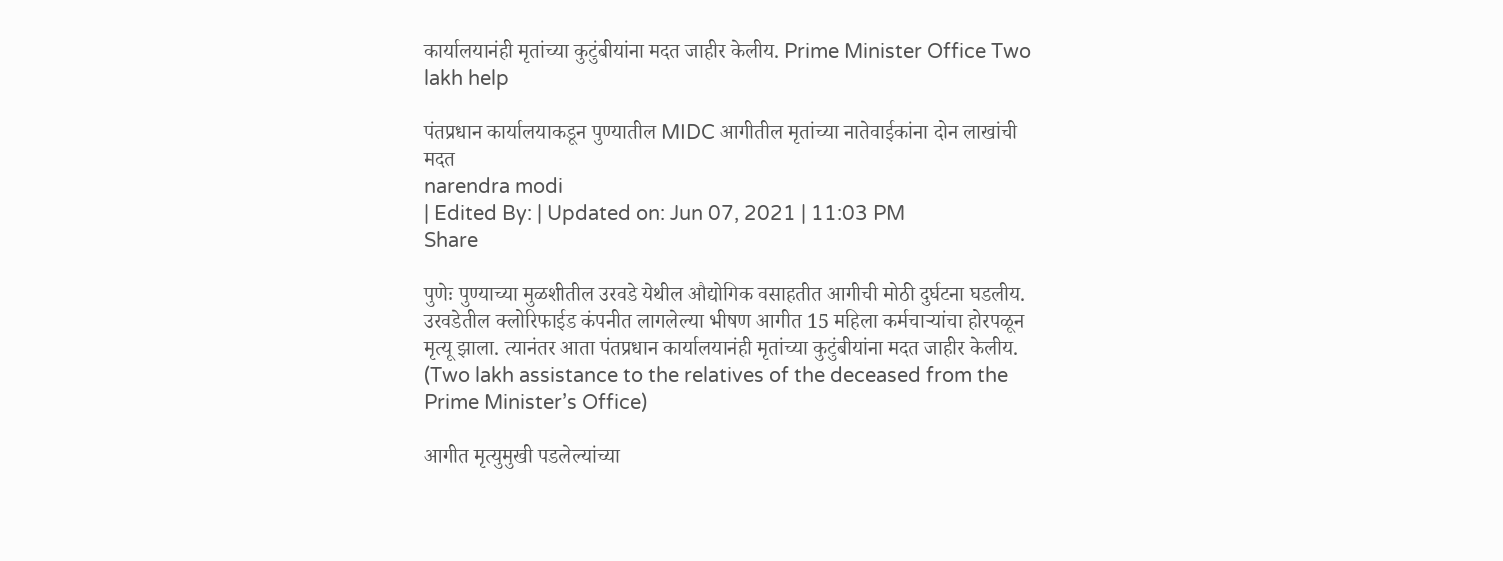कार्यालयानंही मृतांच्या कुटुंबीयांना मदत जाहीर केलीय. Prime Minister Office Two lakh help

पंतप्रधान कार्यालयाकडून पुण्यातील MIDC आगीतील मृतांच्या नातेवाईकांना दोन लाखांची मदत
narendra modi
| Edited By: | Updated on: Jun 07, 2021 | 11:03 PM
Share

पुणेः पुण्याच्या मुळशीतील उरवडे येथील औद्योगिक वसाहतीत आगीची मोठी दुर्घटना घडलीय. उरवडेतील क्लोरिफाईड कंपनीत लागलेल्या भीषण आगीत 15 महिला कर्मचाऱ्यांचा होरपळून मृत्यू झाला. त्यानंतर आता पंतप्रधान कार्यालयानंही मृतांच्या कुटुंबीयांना मदत जाहीर केलीय. (Two lakh assistance to the relatives of the deceased from the Prime Minister’s Office)

आगीत मृत्युमुखी पडलेल्यांच्या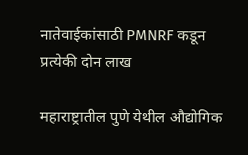नातेवाईकांसाठी PMNRF कडून प्रत्येकी दोन लाख

महाराष्ट्रातील पुणे येथील औद्योगिक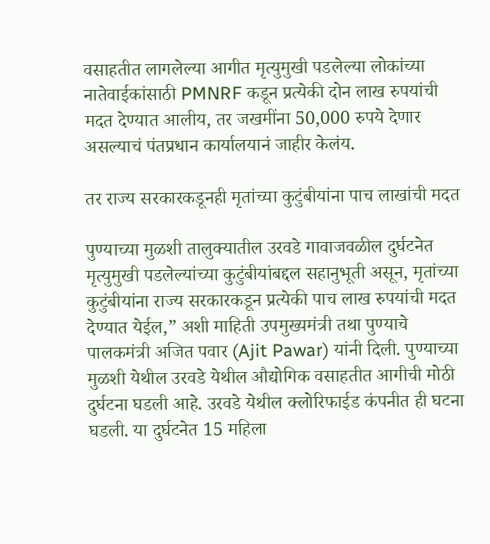वसाहतीत लागलेल्या आगीत मृत्युमुखी पडलेल्या लोकांच्या नातेवाईकांसाठी PMNRF कडून प्रत्येकी दोन लाख रुपयांची मदत देण्यात आलीय, तर जखमींना 50,000 रुपये देणार असल्याचं पंतप्रधान कार्यालयानं जाहीर केलंय.

तर राज्य सरकारकडूनही मृतांच्या कुटुंबीयांना पाच लाखांची मदत

पुण्याच्या मुळशी तालुक्यातील उरवडे गावाजवळील दुर्घटनेत मृत्युमुखी पडलेल्यांच्या कुटुंबीयांबद्दल सहानुभूती असून, मृतांच्या कुटुंबीयांना राज्य सरकारकडून प्रत्येकी पाच लाख रुपयांची मदत देण्यात येईल,” अशी माहिती उपमुख्यमंत्री तथा पुण्याचे पालकमंत्री अजित पवार (Ajit Pawar) यांनी दिली. पुण्याच्या मुळशी येथील उरवडे येथील औद्योगिक वसाहतीत आगीची मोठी दुर्घटना घडली आहे. उरवडे येथील क्लोरिफाईड कंपनीत ही घटना घडली. या दुर्घटनेत 15 महिला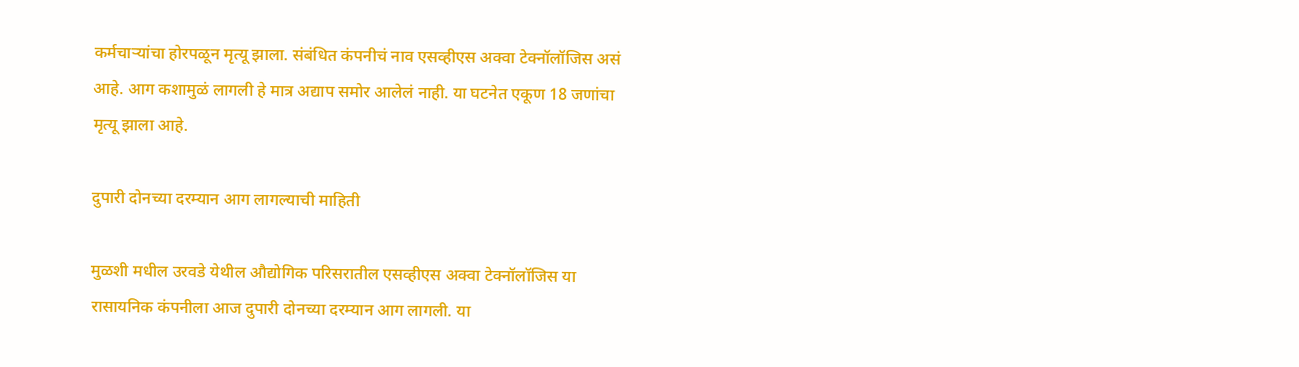कर्मचाऱ्यांचा होरपळून मृत्यू झाला. संबंधित कंपनीचं नाव एसव्हीएस अक्वा टेक्नॉलॉजिस असं आहे. आग कशामुळं लागली हे मात्र अद्याप समोर आलेलं नाही. या घटनेत एकूण 18 जणांचा मृत्यू झाला आहे.

दुपारी दोनच्या दरम्यान आग लागल्याची माहिती

मुळशी मधील उरवडे येथील औद्योगिक परिसरातील एसव्हीएस अक्वा टेक्नॉलॉजिस या रासायनिक कंपनीला आज दुपारी दोनच्या दरम्यान आग लागली. या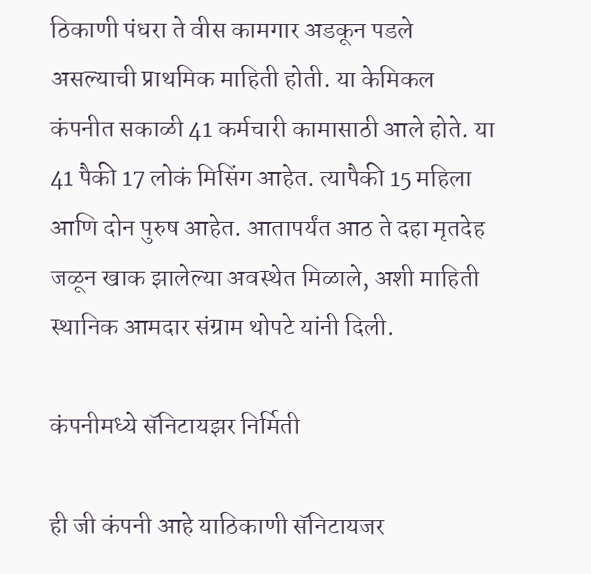ठिकाणी पंधरा ते वीस कामगार अडकून पडले असल्याची प्राथमिक माहिती होती. या केमिकल कंपनीत सकाळी 41 कर्मचारी कामासाठी आले होते. या 41 पैकी 17 लोकं मिसिंग आहेत. त्यापैकी 15 महिला आणि दोन पुरुष आहेत. आतापर्यंत आठ ते दहा मृतदेह जळून खाक झालेल्या अवस्थेत मिळाले, अशी माहिती स्थानिक आमदार संग्राम थोपटे यांनी दिली.

कंपनीमध्ये सॅनिटायझर निर्मिती

ही जी कंपनी आहे याठिकाणी सॅनिटायजर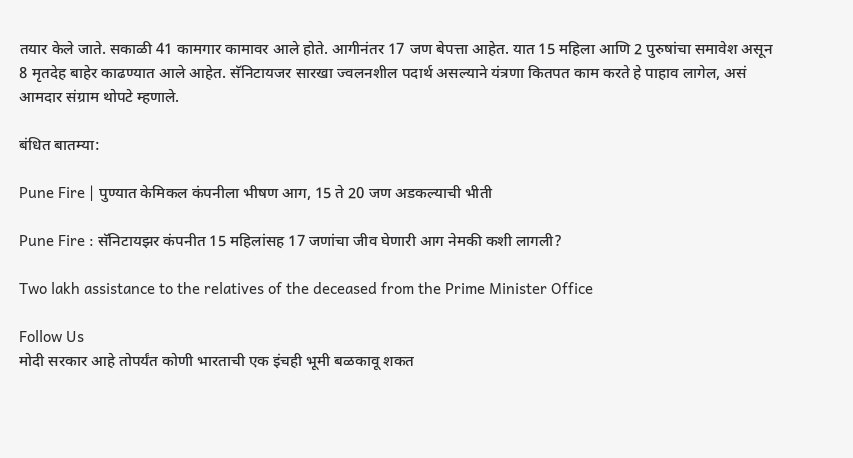तयार केले जाते. सकाळी 41 कामगार कामावर आले होते. आगीनंतर 17 जण बेपत्ता आहेत. यात 15 महिला आणि 2 पुरुषांचा समावेश असून 8 मृतदेह बाहेर काढण्यात आले आहेत. सॅनिटायजर सारखा ज्वलनशील पदार्थ असल्याने यंत्रणा कितपत काम करते हे पाहाव लागेल, असं आमदार संग्राम थोपटे म्हणाले.

बंधित बातम्या:

Pune Fire | पुण्यात केमिकल कंपनीला भीषण आग, 15 ते 20 जण अडकल्याची भीती

Pune Fire : सॅनिटायझर कंपनीत 15 महिलांसह 17 जणांचा जीव घेणारी आग नेमकी कशी लागली?

Two lakh assistance to the relatives of the deceased from the Prime Minister Office

Follow Us
मोदी सरकार आहे तोपर्यंत कोणी भारताची एक इंचही भूमी बळकावू शकत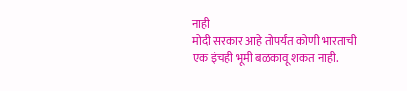नाही
मोदी सरकार आहे तोपर्यंत कोणी भारताची एक इंचही भूमी बळकावू शकत नाही.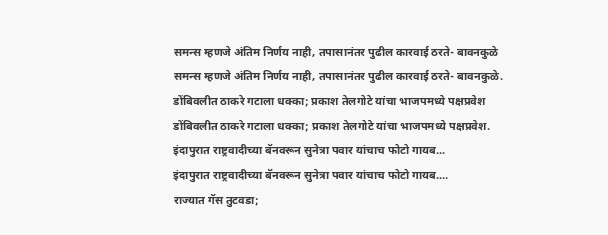समन्स म्हणजे अंतिम निर्णय नाही, तपासानंतर पुढील कारवाई ठरते- बावनकुळे
समन्स म्हणजे अंतिम निर्णय नाही, तपासानंतर पुढील कारवाई ठरते- बावनकुळे.
डोंबिवलीत ठाकरे गटाला धक्का; प्रकाश तेलगोटे यांचा भाजपमध्ये पक्षप्रवेश
डोंबिवलीत ठाकरे गटाला धक्का; प्रकाश तेलगोटे यांचा भाजपमध्ये पक्षप्रवेश.
इंदापुरात राष्ट्रवादीच्या बॅनवरून सुनेत्रा पवार यांचाच फोटो गायब...
इंदापुरात राष्ट्रवादीच्या बॅनवरून सुनेत्रा पवार यांचाच फोटो गायब....
राज्यात गॅस तुटवडा;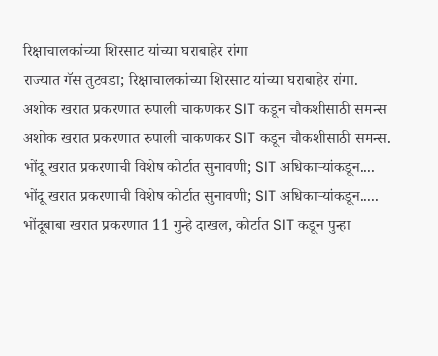रिक्षाचालकांच्या शिरसाट यांच्या घराबाहेर रांगा
राज्यात गॅस तुटवडा; रिक्षाचालकांच्या शिरसाट यांच्या घराबाहेर रांगा.
अशोक खरात प्रकरणात रुपाली चाकणकर SIT कडून चौकशीसाठी समन्स
अशोक खरात प्रकरणात रुपाली चाकणकर SIT कडून चौकशीसाठी समन्स.
भोंदू खरात प्रकरणाची विशेष कोर्टात सुनावणी; SIT अधिकाऱ्यांकडून....
भोंदू खरात प्रकरणाची विशेष कोर्टात सुनावणी; SIT अधिकाऱ्यांकडून.....
भोंदूबाबा खरात प्रकरणात 11 गुन्हे दाखल, कोर्टात SIT कडून पुन्हा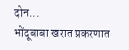दोन...
भोंदूबाबा खरात प्रकरणात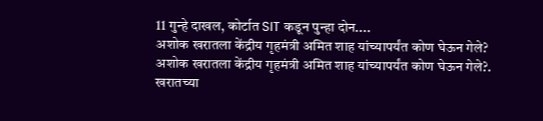11 गुन्हे दाखल, कोर्टात SIT कडून पुन्हा दोन....
अशोक खरातला केंद्रीय गृहमंत्री अमित शाह यांच्यापर्यंत कोण घेऊन गेले?
अशोक खरातला केंद्रीय गृहमंत्री अमित शाह यांच्यापर्यंत कोण घेऊन गेले?.
खरातच्या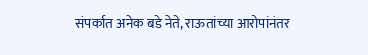संपर्कात अनेक बडे नेते, राऊतांच्या आरोपांनंतर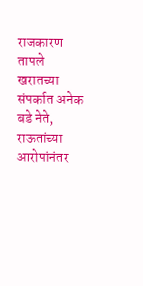राजकारण तापले
खरातच्या संपर्कात अनेक बडे नेते, राऊतांच्या आरोपांनंतर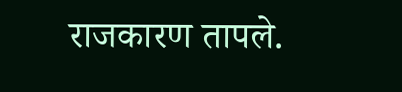राजकारण तापले.